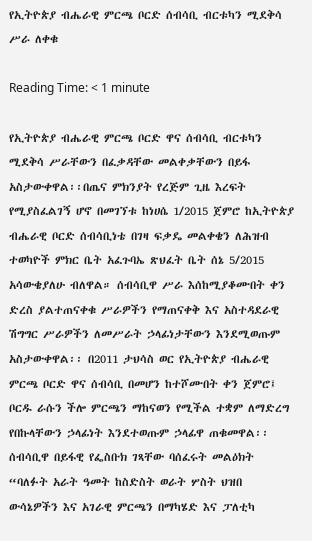የኢትዮጵያ ብሔራዊ ምርጫ ቦርድ ሰብሳቢ ብርቱካን ሚደቅሳ ሥራ ለቀቁ

Reading Time: < 1 minute

የኢትዮጵያ ብሔራዊ ምርጫ ቦርድ ዋና ሰብሳቢ ብርቱካን ሚደቅሳ ሥራቸውን በፈቃዳቸው መልቀቃቸውን በይፋ አስታውቀዋል፡፡በጤና ምክንያት የረጅም ጊዜ እረፍት የሚያስፈልገኝ ሆኖ በመገኘቱ ከነሀሴ 1/2015 ጀምሮ ከኢትዮጵያ ብሔራዊ ቦርድ ሰብሳቢነቴ በገዛ ፍቃዴ መልቀቄን ለሕዝብ ተወካዮች ምክር ቤት አፈጉባኤ ጽህፈት ቤት ሰኔ 5/2015 አሳውቄያለሁ ብለዋል። ሰብሳቢዋ ሥራ እሰከሚያቆሙበት ቀን ድረስ ያልተጠናቀቁ ሥራዎችን የማጠናቀቅ እና አስተዳደራዊ ሽግግር ሥራዎችን ለመሥራት ኃላፊነታቸውን እንደሚወጡም አስታውቀዋል፡፡ በ2011 ታህሳስ ወር የኢትዮጵያ ብሔራዊ ምርጫ ቦርድ ዋና ሰብሳቢ በመሆን ከተሾሙበት ቀን ጀምሮ፤ ቦርዱ ራሱን ችሎ ምርጫን ማከናወን የሚችል ተቋም ለማድረግ የበኩላቸውን ኃላፊነት እንደተወጡም ኃላፊዋ ጠቁመዋል፡፡ ሰብሳቢዋ በይፋዊ የፌስቡክ ገጻቸው ባሰፈሩት መልዕክት “ባለፉት አራት ዓመት ከስድስት ወራት ሦስት ህዝበ ውሳኔዎችን እና አገራዊ ምርጫን በማካሄድ እና ፓለቲካ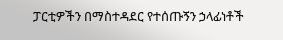ፓርቲዎችን በማስተዳደር የተሰጡኝን ኃላፊነቶች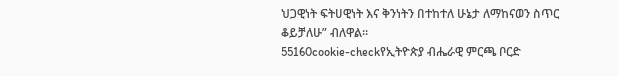ህጋዊነት ፍትሀዊነት እና ቅንነትን በተከተለ ሁኔታ ለማከናወን ስጥር ቆይቻለሁ” ብለዋል።
55160cookie-checkየኢትዮጵያ ብሔራዊ ምርጫ ቦርድ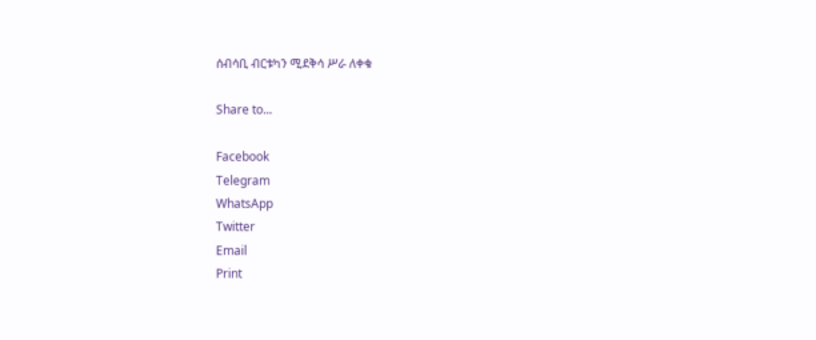ሰብሳቢ ብርቱካን ሚደቅሳ ሥራ ለቀቁ

Share to...

Facebook
Telegram
WhatsApp
Twitter
Email
Print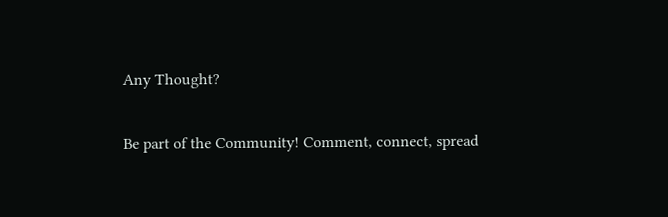Any Thought?

Be part of the Community! Comment, connect, spread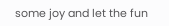some joy and let the fun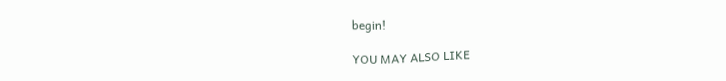begin!

YOU MAY ALSO LIKE